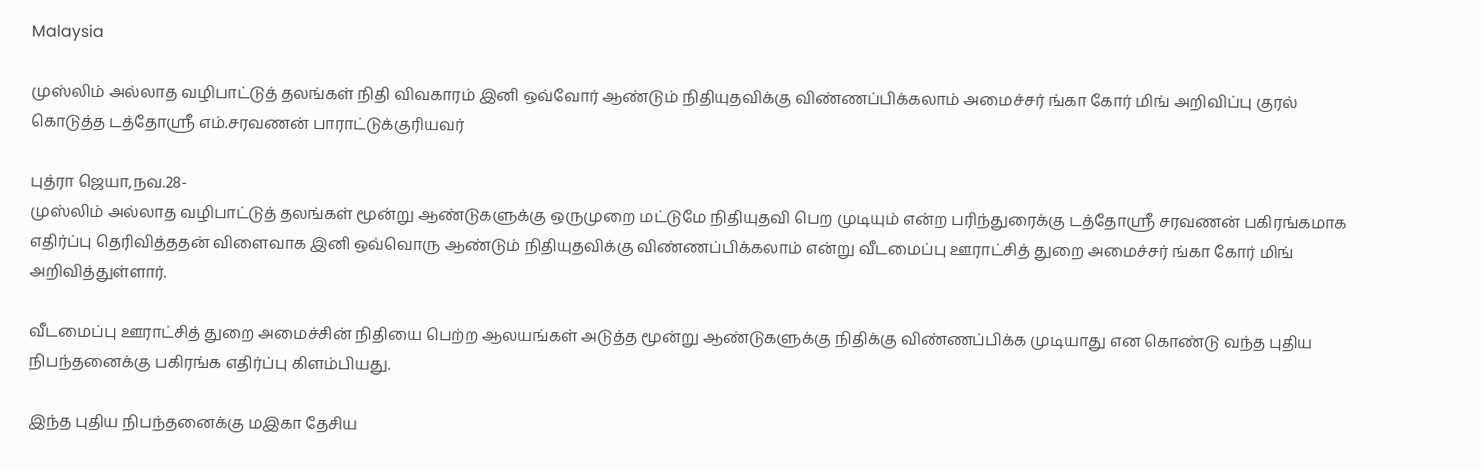Malaysia

முஸ்லிம் அல்லாத வழிபாட்டுத் தலங்கள் நிதி விவகாரம் இனி ஒவ்வோர் ஆண்டும் நிதியுதவிக்கு விண்ணப்பிக்கலாம் அமைச்சர் ங்கா கோர் மிங் அறிவிப்பு குரல் கொடுத்த டத்தோஸ்ரீ எம்.சரவணன் பாராட்டுக்குரியவர்

புத்ரா ஜெயா,நவ.28-
முஸ்லிம் அல்லாத வழிபாட்டுத் தலங்கள் மூன்று ஆண்டுகளுக்கு ஒருமுறை மட்டுமே நிதியுதவி பெற முடியும் என்ற பரிந்துரைக்கு டத்தோஸ்ரீ சரவணன் பகிரங்கமாக எதிர்ப்பு தெரிவித்ததன் விளைவாக இனி ஒவ்வொரு ஆண்டும் நிதியுதவிக்கு விண்ணப்பிக்கலாம் என்று வீடமைப்பு ஊராட்சித் துறை அமைச்சர் ங்கா கோர் மிங் அறிவித்துள்ளார்.

வீடமைப்பு ஊராட்சித் துறை அமைச்சின் நிதியை பெற்ற ஆலயங்கள் அடுத்த மூன்று ஆண்டுகளுக்கு நிதிக்கு விண்ணப்பிக்க முடியாது என கொண்டு வந்த புதிய நிபந்தனைக்கு பகிரங்க எதிர்ப்பு கிளம்பியது.

இந்த புதிய நிபந்தனைக்கு மஇகா தேசிய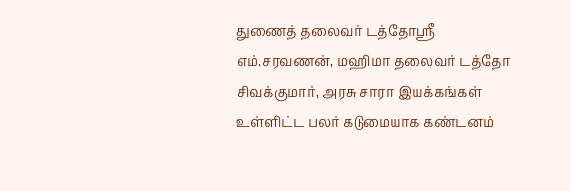துணைத் தலைவர் டத்தோஶ்ரீ எம்.சரவணன், மஹிமா தலைவர் டத்தோ சிவக்குமார், அரசு சாரா இயக்கங்கள் உள்ளிட்ட பலர் கடுமையாக கண்டனம்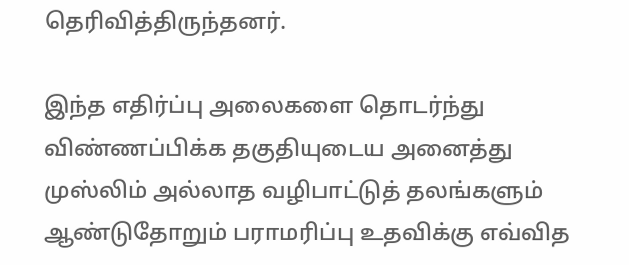தெரிவித்திருந்தனர்.

இந்த எதிர்ப்பு அலைகளை தொடர்ந்து விண்ணப்பிக்க தகுதியுடைய அனைத்து முஸ்லிம் அல்லாத வழிபாட்டுத் தலங்களும் ஆண்டுதோறும் பராமரிப்பு உதவிக்கு எவ்வித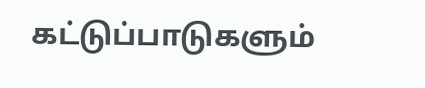கட்டுப்பாடுகளும்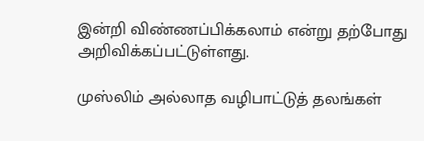இன்றி விண்ணப்பிக்கலாம் என்று தற்போது அறிவிக்கப்பட்டுள்ளது.

முஸ்லிம் அல்லாத வழிபாட்டுத் தலங்கள்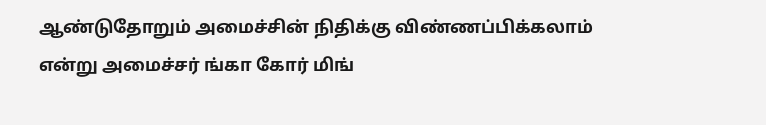ஆண்டுதோறும் அமைச்சின் நிதிக்கு விண்ணப்பிக்கலாம் என்று அமைச்சர் ங்கா கோர் மிங்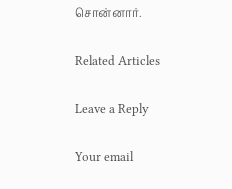சொன்னார்.

Related Articles

Leave a Reply

Your email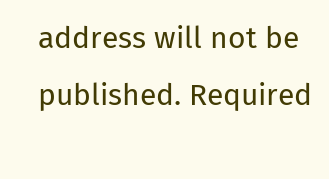address will not be published. Required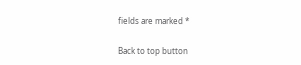fields are marked *

Back to top button